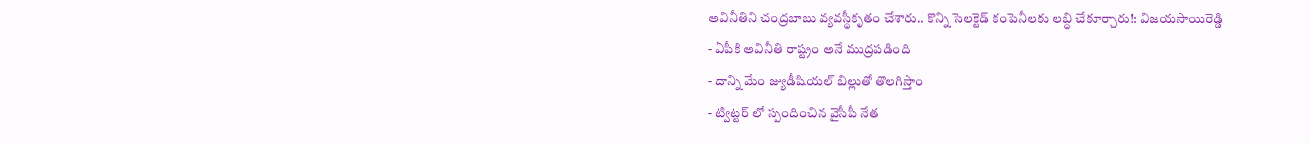అవినీతిని చంద్రబాబు వ్యవస్థీకృతం చేశారు.. కొన్ని సెలక్టెడ్ కంపెనీలకు లబ్ధి చేకూర్చారు!: విజయసాయిరెడ్డి
- ఏపీకి అవినీతి రాష్ట్రం అనే ముద్రపడింది
- దాన్ని మేం జ్యుడీషియల్ బిల్లుతో తొలగిస్తాం
- ట్విట్టర్ లో స్పందించిన వైసీపీ నేత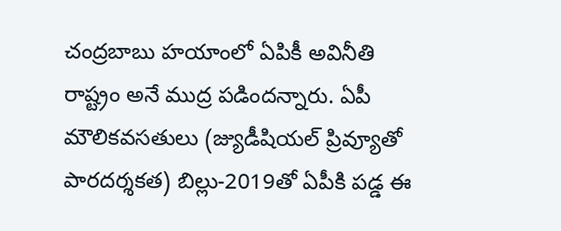చంద్రబాబు హయాంలో ఏపికీ అవినీతి రాష్ట్రం అనే ముద్ర పడిందన్నారు. ఏపీ మౌలికవసతులు (జ్యుడీషియల్ ప్రివ్యూతో పారదర్శకత) బిల్లు-2019తో ఏపీకి పడ్డ ఈ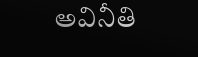అవినీతి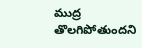ముద్ర తొలగిపోతుందని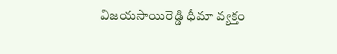విజయసాయిరెడ్డి ధీమా వ్యక్తం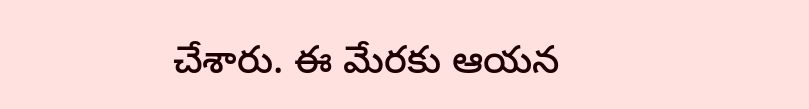చేశారు. ఈ మేరకు ఆయన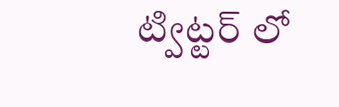ట్విట్టర్ లో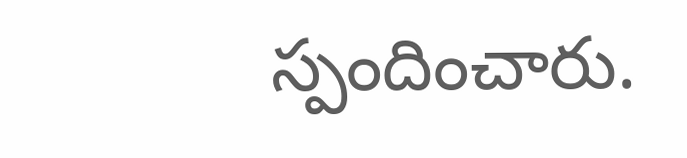స్పందించారు.